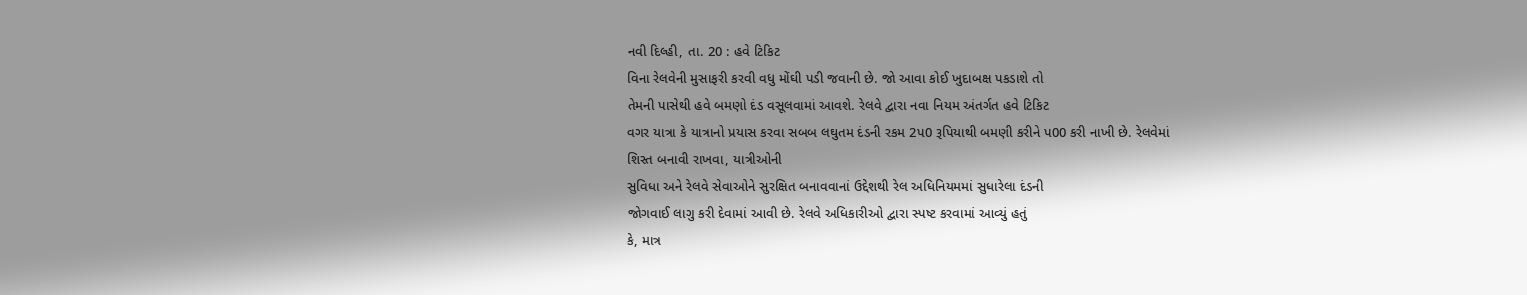નવી દિલ્હી, તા. 20 : હવે ટિકિટ
વિના રેલવેની મુસાફરી કરવી વધુ મોંઘી પડી જવાની છે. જો આવા કોઈ ખુદાબક્ષ પકડાશે તો
તેમની પાસેથી હવે બમણો દંડ વસૂલવામાં આવશે. રેલવે દ્વારા નવા નિયમ અંતર્ગત હવે ટિકિટ
વગર યાત્રા કે યાત્રાનો પ્રયાસ કરવા સબબ લઘુતમ દંડની રકમ 2પ0 રૂપિયાથી બમણી કરીને પ00 કરી નાખી છે. રેલવેમાં
શિસ્ત બનાવી રાખવા, યાત્રીઓની
સુવિધા અને રેલવે સેવાઓને સુરક્ષિત બનાવવાનાં ઉદ્દેશથી રેલ અધિનિયમમાં સુધારેલા દંડની
જોગવાઈ લાગુ કરી દેવામાં આવી છે. રેલવે અધિકારીઓ દ્વારા સ્પષ્ટ કરવામાં આવ્યું હતું
કે, માત્ર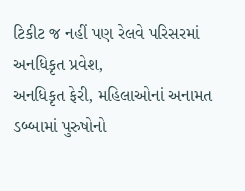ટિકીટ જ નહીં પણ રેલવે પરિસરમાં અનધિકૃત પ્રવેશ,
અનધિકૃત ફેરી, મહિલાઓનાં અનામત ડબ્બામાં પુરુષોનો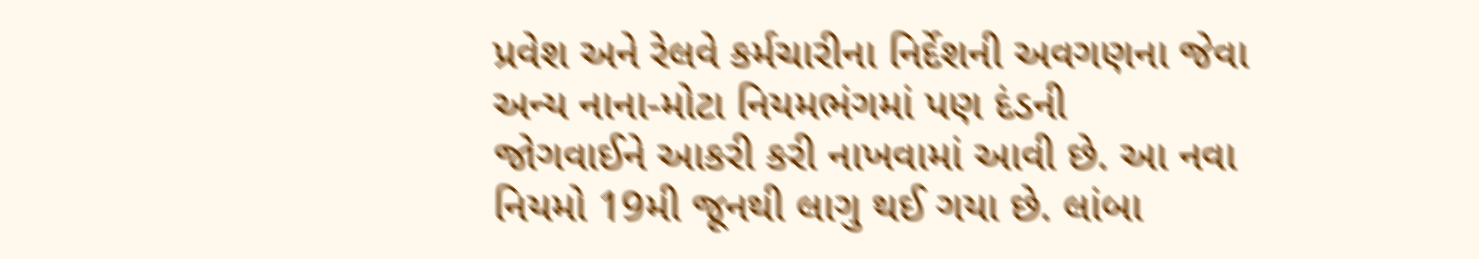પ્રવેશ અને રેલવે કર્મચારીના નિર્દેશની અવગણના જેવા અન્ય નાના-મોટા નિયમભંગમાં પણ દંડની
જોગવાઈને આકરી કરી નાખવામાં આવી છે. આ નવા નિયમો 19મી જૂનથી લાગુ થઈ ગયા છે. લાંબા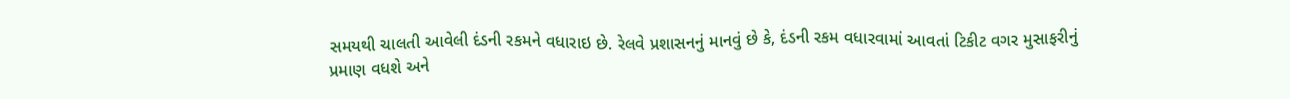સમયથી ચાલતી આવેલી દંડની રકમને વધારાઇ છે. રેલવે પ્રશાસનનું માનવું છે કે, દંડની રકમ વધારવામાં આવતાં ટિકીટ વગર મુસાફરીનું
પ્રમાણ વધશે અને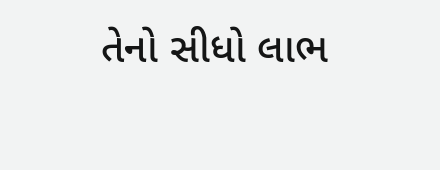તેનો સીધો લાભ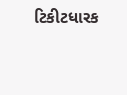ટિકીટધારક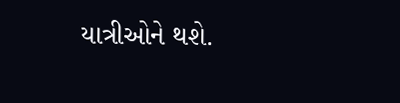યાત્રીઓને થશે.